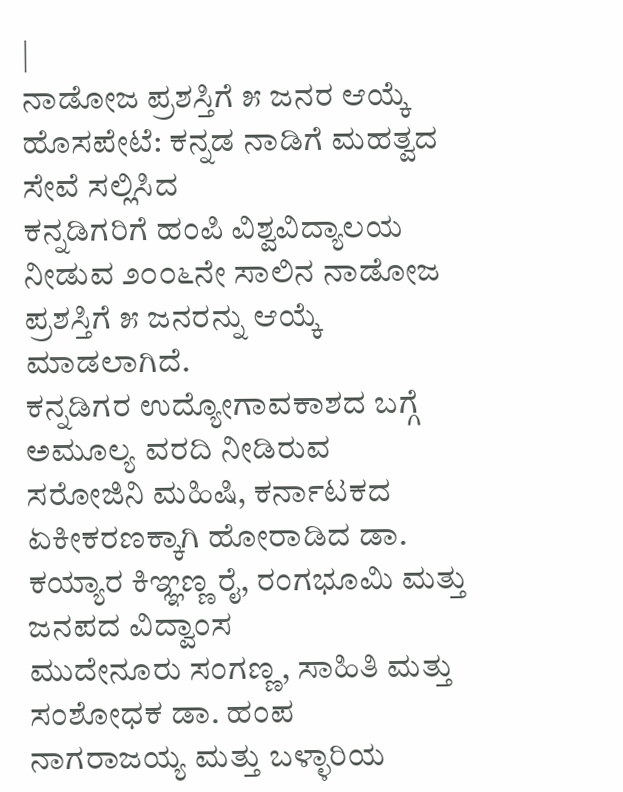|
ನಾಡೋಜ ಪ್ರಶಸ್ತಿಗೆ ೫ ಜನರ ಆಯ್ಕೆ
ಹೊಸಪೇಟೆ: ಕನ್ನಡ ನಾಡಿಗೆ ಮಹತ್ವದ ಸೇವೆ ಸಲ್ಲಿಸಿದ
ಕನ್ನಡಿಗರಿಗೆ ಹಂಪಿ ವಿಶ್ವವಿದ್ಯಾಲಯ ನೀಡುವ ೨೦೦೬ನೇ ಸಾಲಿನ ನಾಡೋಜ
ಪ್ರಶಸ್ತಿಗೆ ೫ ಜನರನ್ನು ಆಯ್ಕೆ ಮಾಡಲಾಗಿದೆ.
ಕನ್ನಡಿಗರ ಉದ್ಯೋಗಾವಕಾಶದ ಬಗ್ಗೆ ಅಮೂಲ್ಯ ವರದಿ ನೀಡಿರುವ
ಸರೋಜಿನಿ ಮಹಿಷಿ, ಕರ್ನಾಟಕದ ಏಕೀಕರಣಕ್ಕಾಗಿ ಹೋರಾಡಿದ ಡಾ.
ಕಯ್ಯಾರ ಕಿಞ್ಞಣ್ಣ ರೈ, ರಂಗಭೂಮಿ ಮತ್ತು ಜನಪದ ವಿದ್ವಾಂಸ
ಮುದೇನೂರು ಸಂಗಣ್ಣ, ಸಾಹಿತಿ ಮತ್ತು ಸಂಶೋಧಕ ಡಾ. ಹಂಪ
ನಾಗರಾಜಯ್ಯ ಮತ್ತು ಬಳ್ಳಾರಿಯ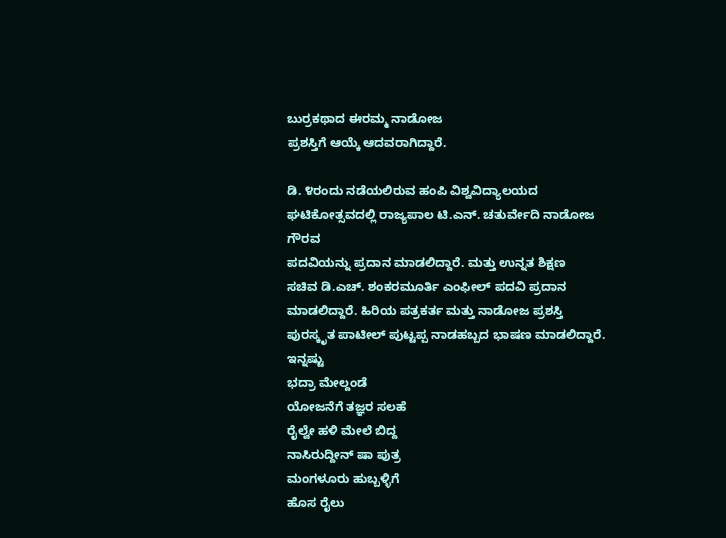ಬುರ್ರಕಥಾದ ಈರಮ್ಮ ನಾಡೋಜ
ಪ್ರಶಸ್ತಿಗೆ ಆಯ್ಕೆ ಆದವರಾಗಿದ್ದಾರೆ.

ಡಿ. ೪ರಂದು ನಡೆಯಲಿರುವ ಹಂಪಿ ವಿಶ್ವವಿದ್ಯಾಲಯದ
ಘಟಿಕೋತ್ಸವದಲ್ಲಿ ರಾಜ್ಯಪಾಲ ಟಿ.ಎನ್. ಚತುರ್ವೇದಿ ನಾಡೋಜ ಗೌರವ
ಪದವಿಯನ್ನು ಪ್ರದಾನ ಮಾಡಲಿದ್ದಾರೆ. ಮತ್ತು ಉನ್ನತ ಶಿಕ್ಷಣ
ಸಚಿವ ಡಿ.ಎಚ್. ಶಂಕರಮೂರ್ತಿ ಎಂಫೀಲ್ ಪದವಿ ಪ್ರದಾನ
ಮಾಡಲಿದ್ದಾರೆ. ಹಿರಿಯ ಪತ್ರಕರ್ತ ಮತ್ತು ನಾಡೋಜ ಪ್ರಶಸ್ತಿ
ಪುರಸ್ಕೃತ ಪಾಟೀಲ್ ಪುಟ್ಟಪ್ಪ ನಾಡಹಬ್ಬದ ಭಾಷಣ ಮಾಡಲಿದ್ದಾರೆ.
ಇನ್ನಷ್ಟು
ಭದ್ರಾ ಮೇಲ್ದಂಡೆ
ಯೋಜನೆಗೆ ತಜ್ಞರ ಸಲಹೆ
ರೈಲ್ವೇ ಹಳಿ ಮೇಲೆ ಬಿದ್ದ
ನಾಸಿರುದ್ದೀನ್ ಷಾ ಪುತ್ರ
ಮಂಗಳೂರು ಹುಬ್ಬಳ್ಳಿಗೆ
ಹೊಸ ರೈಲು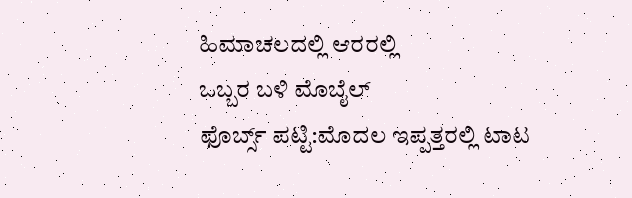ಹಿಮಾಚಲದಲ್ಲಿ ಆರರಲ್ಲಿ
ಒಬ್ಬರ ಬಳಿ ಮೊಬೈಲ್
ಫೊರ್ಬ್ಸ್ ಪಟ್ಟಿ:ಮೊದಲ ಇಪ್ಪತ್ತರಲ್ಲಿ ಟಾಟ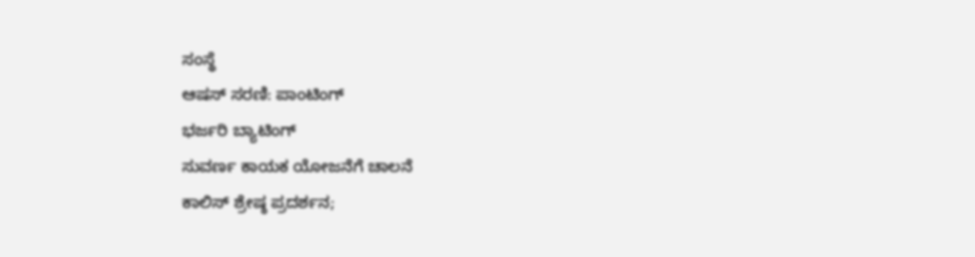ಸಂಸ್ಥೆ
ಆಷಸ್ ಸರಣಿ: ಪಾಂಟಿಂಗ್
ಭರ್ಜರಿ ಬ್ಯಾಟಿಂಗ್
ಸುವರ್ಣ ಕಾಯಕ ಯೋಜನೆಗೆ ಚಾಲನೆ
ಕಾಲಿಸ್ ಶ್ರೇಷ್ಠ ಪ್ರದರ್ಶನ;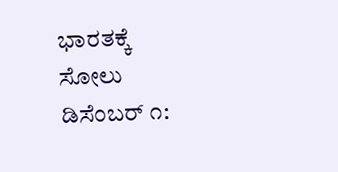ಭಾರತಕ್ಕೆ ಸೋಲು
ಡಿಸೆಂಬರ್ ೧: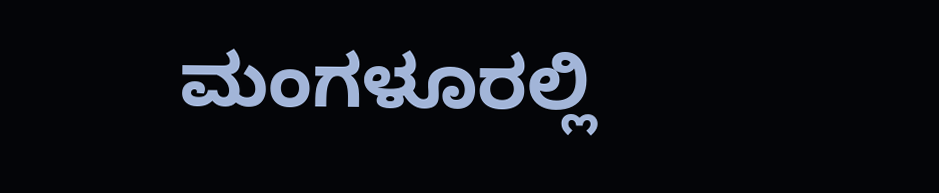ಮಂಗಳೂರಲ್ಲಿ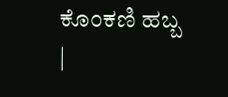ಕೊಂಕಣಿ ಹಬ್ಬ
|